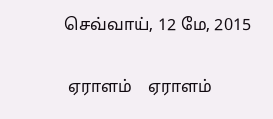செவ்வாய், 12 மே, 2015

 ஏராளம்    ஏராளம்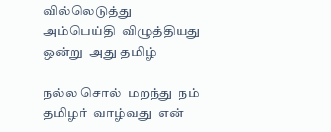வில்லெடுத்து  அம்பெய்தி  விழுத்தியது  ஒன்று  அது தமிழ்

நல்ல சொல்  மறந்து  நம் தமிழர்  வாழ்வது  என்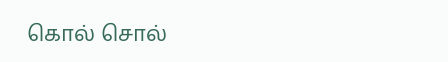கொல் சொல்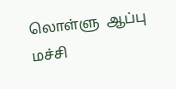லொள்ளு  ஆப்பு  மச்சி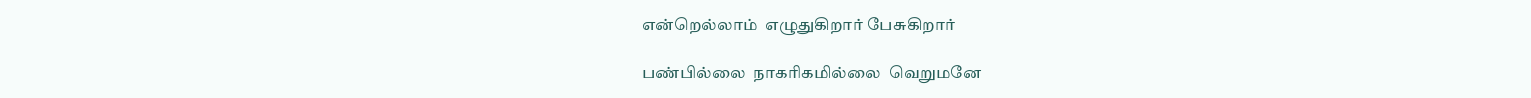என்றெல்லாம்  எழுதுகிறார் பேசுகிறார்

பண்பில்லை  நாகரிகமில்லை  வெறுமனே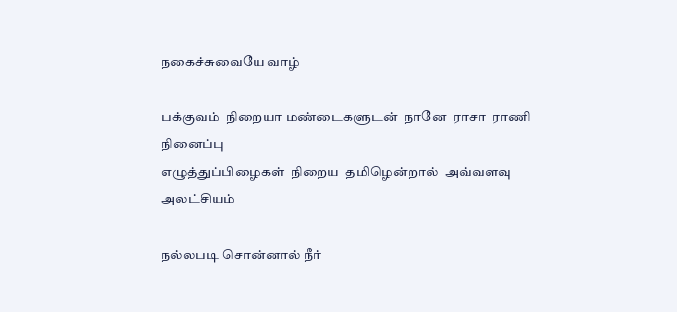நகைச்சுவையே வாழ்

பக்குவம்  நிறையா மண்டைகளுடன்  நானே  ராசா  ராணி நினைப்பு
எழுத்துப்பிழைகள்  நிறைய  தமிழென்றால்  அவ்வளவு  அலட்சியம்

நல்லபடி சொன்னால் நீர்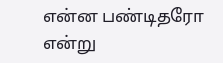என்ன பண்டிதரோ என்று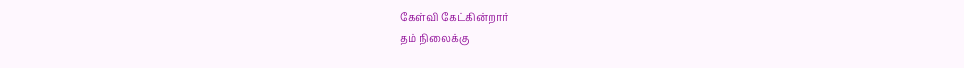கேள்வி கேட்கின்றார்
தம் நிலைக்கு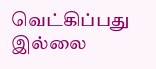வெட்கிப்பது  இல்லை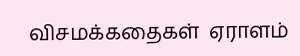விசமக்கதைகள்  ஏராளம்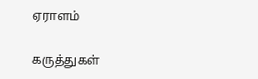ஏராளம்

கருத்துகள்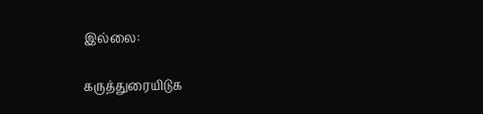இல்லை:

கருத்துரையிடுக